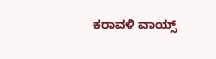ಕರಾವಳಿ ವಾಯ್ಸ್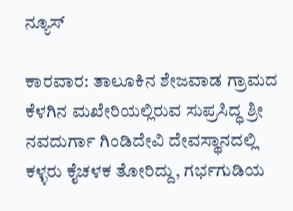ನ್ಯೂಸ್

ಕಾರವಾರ: ತಾಲೂಕಿನ ಶೇಜವಾಡ ಗ್ರಾಮದ ಕೆಳಗಿನ ಮಖೇರಿಯಲ್ಲಿರುವ ಸುಪ್ರಸಿದ್ಧ ಶ್ರೀ ನವದುರ್ಗಾ ಗಿಂಡಿದೇವಿ ದೇವಸ್ಥಾನದಲ್ಲಿ ಕಳ್ಳರು ಕೈಚಳಕ ತೋರಿದ್ದು, ಗರ್ಭಗುಡಿಯ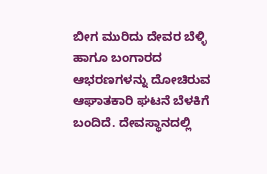ಬೀಗ ಮುರಿದು ದೇವರ ಬೆಳ್ಳಿ ಹಾಗೂ ಬಂಗಾರದ ಆಭರಣಗಳನ್ನು ದೋಚಿರುವ ಆಘಾತಕಾರಿ ಘಟನೆ ಬೆಳಕಿಗೆ ಬಂದಿದೆ. ದೇವಸ್ಥಾನದಲ್ಲಿ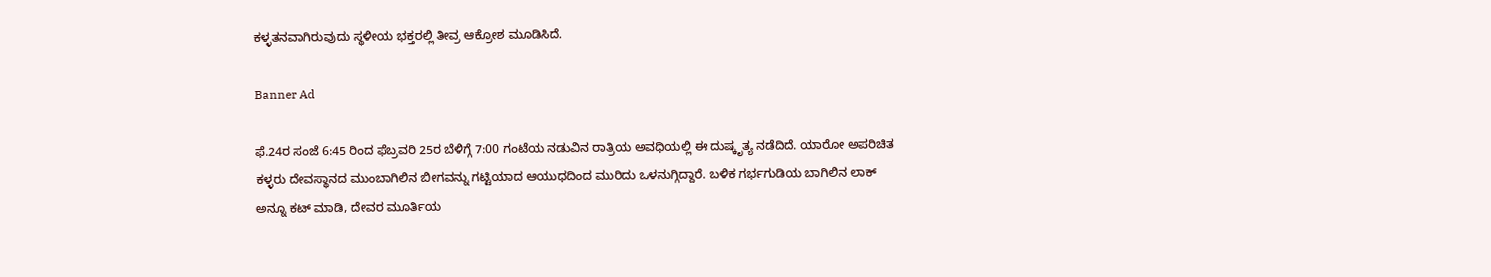ಕಳ್ಳತನವಾಗಿರುವುದು ಸ್ಥಳೀಯ ಭಕ್ತರಲ್ಲಿ ತೀವ್ರ ಆಕ್ರೋಶ ಮೂಡಿಸಿದೆ.

Banner Ad

ಫೆ.24ರ ಸಂಜೆ 6:45 ರಿಂದ ಫೆಬ್ರವರಿ 25ರ ಬೆಳಿಗ್ಗೆ 7:00 ಗಂಟೆಯ ನಡುವಿನ ರಾತ್ರಿಯ ಅವಧಿಯಲ್ಲಿ ಈ ದುಷ್ಕೃತ್ಯ ನಡೆದಿದೆ. ಯಾರೋ ಅಪರಿಚಿತ ಕಳ್ಳರು ದೇವಸ್ಥಾನದ ಮುಂಬಾಗಿಲಿನ ಬೀಗವನ್ನು ಗಟ್ಟಿಯಾದ ಆಯುಧದಿಂದ ಮುರಿದು ಒಳನುಗ್ಗಿದ್ದಾರೆ. ಬಳಿಕ ಗರ್ಭಗುಡಿಯ ಬಾಗಿಲಿನ ಲಾಕ್ ಅನ್ನೂ ಕಟ್ ಮಾಡಿ, ದೇವರ ಮೂರ್ತಿಯ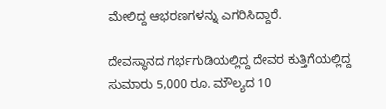ಮೇಲಿದ್ದ ಆಭರಣಗಳನ್ನು ಎಗರಿಸಿದ್ದಾರೆ.

ದೇವಸ್ಥಾನದ ಗರ್ಭಗುಡಿಯಲ್ಲಿದ್ದ ದೇವರ ಕುತ್ತಿಗೆಯಲ್ಲಿದ್ದ ಸುಮಾರು 5,000 ರೂ. ಮೌಲ್ಯದ 10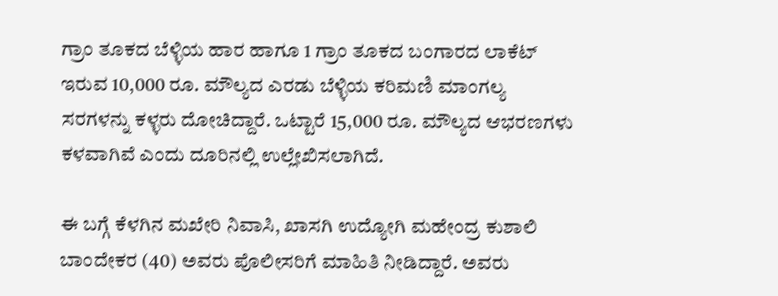ಗ್ರಾಂ ತೂಕದ ಬೆಳ್ಳಿಯ ಹಾರ ಹಾಗೂ 1 ಗ್ರಾಂ ತೂಕದ ಬಂಗಾರದ ಲಾಕೆಟ್ ಇರುವ 10,000 ರೂ. ಮೌಲ್ಯದ ಎರಡು ಬೆಳ್ಳಿಯ ಕರಿಮಣಿ ಮಾಂಗಲ್ಯ ಸರಗಳನ್ನು ಕಳ್ಳರು ದೋಚಿದ್ದಾರೆ. ಒಟ್ಟಾರೆ 15,000 ರೂ. ಮೌಲ್ಯದ ಆಭರಣಗಳು ಕಳವಾಗಿವೆ ಎಂದು ದೂರಿನಲ್ಲಿ ಉಲ್ಲೇಖಿಸಲಾಗಿದೆ.

ಈ ಬಗ್ಗೆ ಕೆಳಗಿನ ಮಖೇರಿ ನಿವಾಸಿ, ಖಾಸಗಿ ಉದ್ಯೋಗಿ ಮಹೇಂದ್ರ ಕುಶಾಲಿ ಬಾಂದೇಕರ (40) ಅವರು ಪೊಲೀಸರಿಗೆ ಮಾಹಿತಿ ನೀಡಿದ್ದಾರೆ. ಅವರು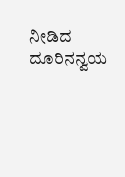ನೀಡಿದ ದೂರಿನನ್ವಯ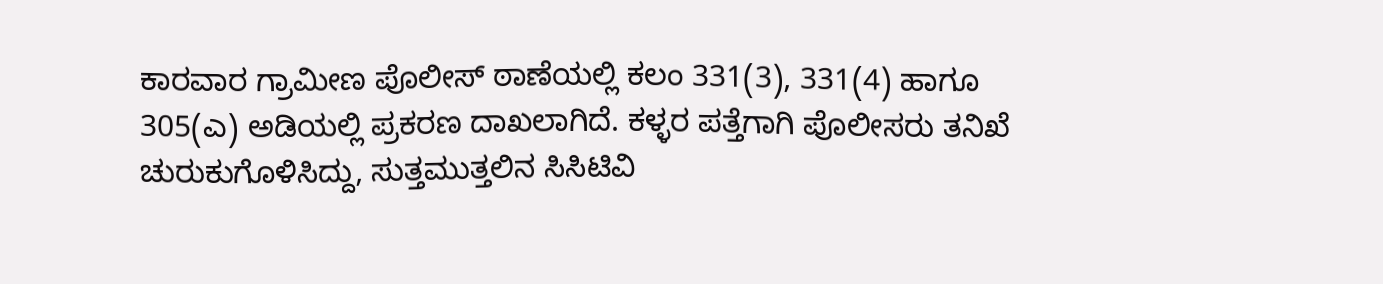ಕಾರವಾರ ಗ್ರಾಮೀಣ ಪೊಲೀಸ್ ಠಾಣೆಯಲ್ಲಿ ಕಲಂ 331(3), 331(4) ಹಾಗೂ 305(ಎ) ಅಡಿಯಲ್ಲಿ ಪ್ರಕರಣ ದಾಖಲಾಗಿದೆ. ಕಳ್ಳರ ಪತ್ತೆಗಾಗಿ ಪೊಲೀಸರು ತನಿಖೆ ಚುರುಕುಗೊಳಿಸಿದ್ದು, ಸುತ್ತಮುತ್ತಲಿನ ಸಿಸಿಟಿವಿ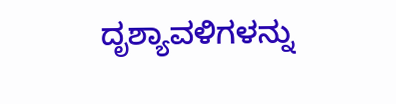ದೃಶ್ಯಾವಳಿಗಳನ್ನು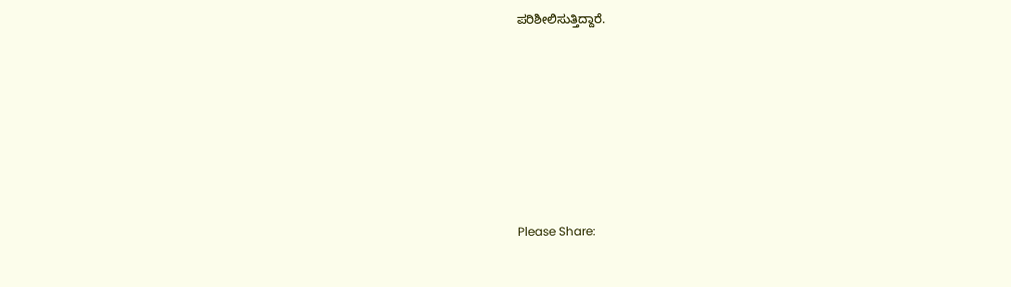ಪರಿಶೀಲಿಸುತ್ತಿದ್ದಾರೆ.







Please Share: